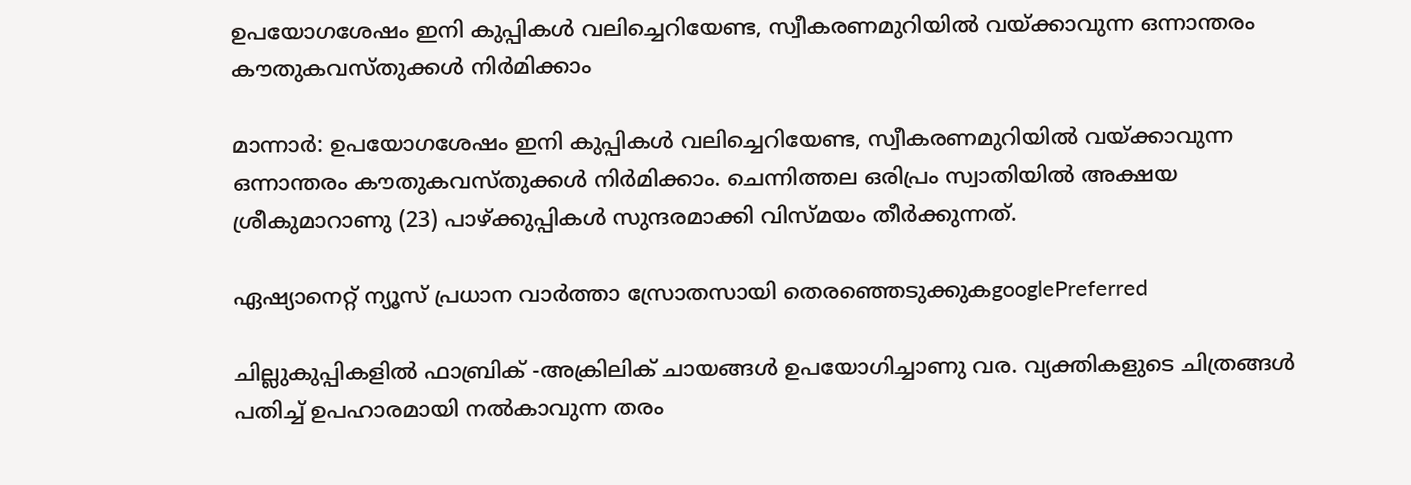ഉപയോഗശേഷം ഇനി കുപ്പികൾ വലിച്ചെറിയേണ്ട, സ്വീകരണമുറിയിൽ വയ്ക്കാവുന്ന ഒന്നാന്തരം കൗതുകവസ്തുക്കൾ നിർമിക്കാം

മാന്നാർ: ഉപയോഗശേഷം ഇനി കുപ്പികൾ വലിച്ചെറിയേണ്ട, സ്വീകരണമുറിയിൽ വയ്ക്കാവുന്ന ഒന്നാന്തരം കൗതുകവസ്തുക്കൾ നിർമിക്കാം. ചെന്നിത്തല ഒരിപ്രം സ്വാതിയിൽ അക്ഷയ ശ്രീകുമാറാണു (23) പാഴ്ക്കുപ്പികൾ സുന്ദരമാക്കി വിസ്മയം തീർക്കുന്നത്.

ഏഷ്യാനെറ്റ് ന്യൂസ് പ്രധാന വാർത്താ സ്രോതസായി തെരഞ്ഞെടുക്കുകgooglePreferred

ചില്ലുകുപ്പികളിൽ ഫാബ്രിക് -അക്രിലിക് ചായങ്ങൾ ഉപയോഗിച്ചാണു വര. വ്യക്തികളുടെ ചിത്രങ്ങൾ പതിച്ച് ഉപഹാരമായി നൽകാവുന്ന തരം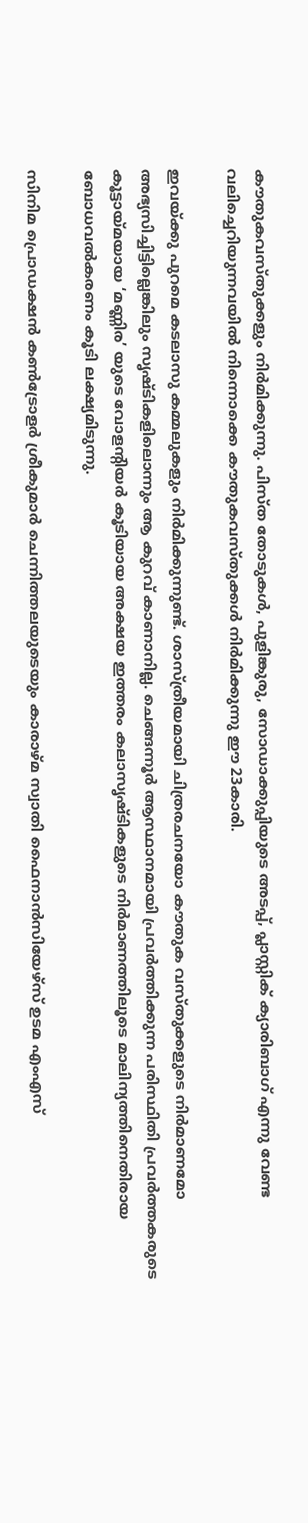കൗതുകവസ്തുക്കളും നിർമിക്കുന്നു. പിസ്ത തോടുകൾ, പുളിങ്കുരു, സോഡാക്കുപ്പിയുടെ അടപ്പ്, പ്ലാസ്റ്റിക് ക്യാരിബാഗ് എന്നു വേണ്ട വലിച്ചെറിയുന്നവയിൽ നിന്നൊക്കെ കൗതുകവസ്തുക്കൾ നിർമിക്കുന്നു ഈ 23കാരി.

ഇവയ്ക്കു പുറമെ കടലാസു കമ്മലുകളും നിർമിക്കുന്നുണ്ട്. ശാസ്ത്രീയമായി ചിത്രരചനയോ കൗതുക വസ്തുക്കളുടെ നിർമാണമോ അഭ്യസിച്ചിട്ടില്ലെങ്കിലും സൃഷ്ടികളിലൊന്നും ആ കുറവ് കാണാനില്ല. ചെങ്ങന്നൂർ ആസ്ഥാനമായി പ്രവർത്തിക്കുന്ന പരിസ്ഥിതി പ്രവർത്തകരുടെ കൂട്ടായ്മയായ ‘മണ്ണിര’ യുടെ വോളന്റിയർ കൂടിയായ അക്ഷയ ഇത്തരം കലാസൃഷ്ടികളുടെ നിർമാണത്തിലൂടെ മാലിന്യത്തിനെതിരായ ബോധവൽകരണം കൂടി ലക്ഷ്യമിടുന്നു.

സിനിമ പ്രൊഡക്ഷൻ കൺട്രോളർ ശ്രീകുമാർ ചെന്നിത്തലയുടെയും കാരാഴ്മ സ്വാതി ഫൈനാൻസിയേഴ്സ് ഉടമ എംഎസ്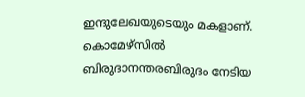ഇന്ദുലേഖയുടെയും മകളാണ്. കൊമേഴ്സിൽ ബിരുദാനന്തരബിരുദം നേടിയ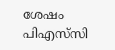ശേഷം പിഎസ്‌സി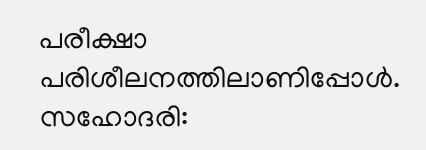പരീക്ഷാ പരിശീലനത്തിലാണിപ്പോൾ. സഹോദരി: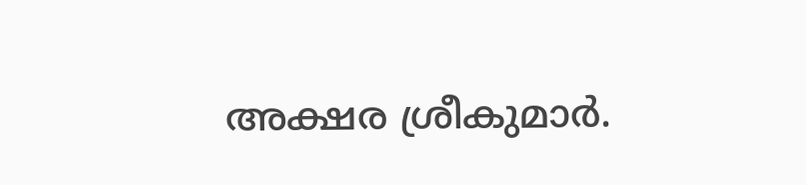അക്ഷര ശ്രീകുമാർ.